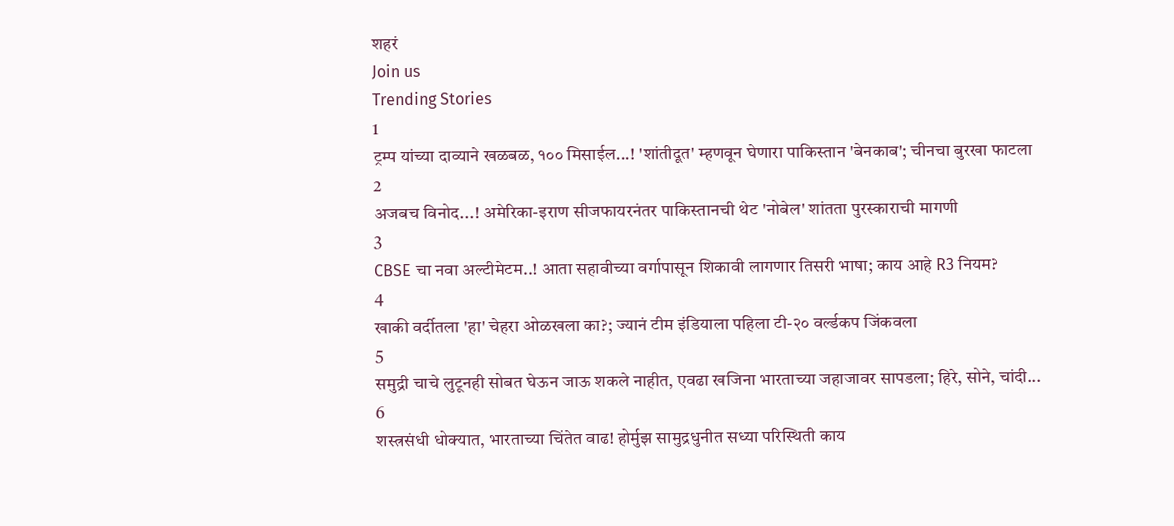शहरं
Join us
Trending Stories
1
ट्रम्प यांच्या दाव्याने खळबळ, १०० मिसाईल...! 'शांतीदूत' म्हणवून घेणारा पाकिस्तान 'बेनकाब'; चीनचा बुरखा फाटला
2
अजबच विनोद...! अमेरिका-इराण सीजफायरनंतर पाकिस्तानची थेट 'नोबेल' शांतता पुरस्काराची मागणी
3
CBSE चा नवा अल्टीमेटम..! आता सहावीच्या वर्गापासून शिकावी लागणार तिसरी भाषा; काय आहे R3 नियम?
4
खाकी वर्दीतला 'हा' चेहरा ओळखला का?; ज्यानं टीम इंडियाला पहिला टी-२० वर्ल्डकप जिंकवला
5
समुद्री चाचे लुटूनही सोबत घेऊन जाऊ शकले नाहीत, एवढा खजिना भारताच्या जहाजावर सापडला; हिरे, सोने, चांदी...
6
शस्त्रसंधी धोक्यात, भारताच्या चिंतेत वाढ! होर्मुझ सामुद्रधुनीत सध्या परिस्थिती काय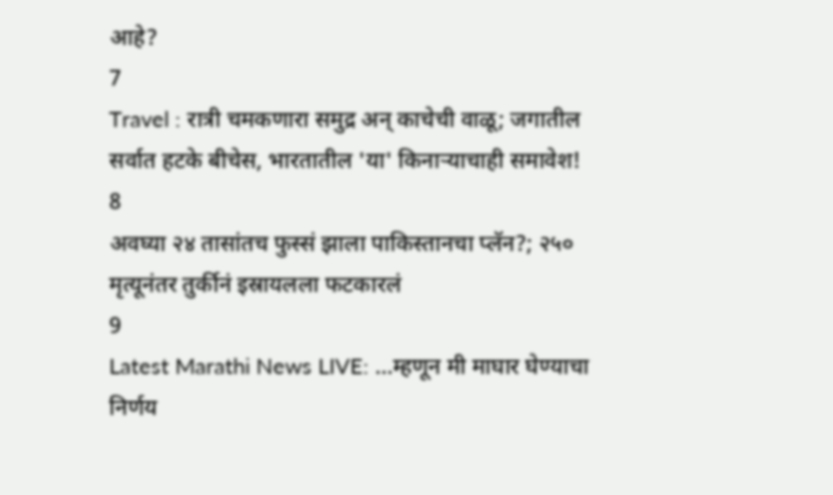आहे?
7
Travel : रात्री चमकणारा समुद्र अन् काचेची वाळू; जगातील सर्वात हटके बीचेस, भारतातील 'या' किनाऱ्याचाही समावेश!
8
अवघ्या २४ तासांतच फुस्सं झाला पाकिस्तानचा प्लॅन?; २५० मृत्यूनंतर तुर्कीनं इस्रायलला फटकारलं
9
Latest Marathi News LIVE: ...म्हणून मी माघार घेण्याचा निर्णय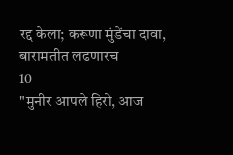रद्द केला; करूणा मुंडेंचा दावा, बारामतीत लढणारच
10
"मुनीर आपले हिरो, आज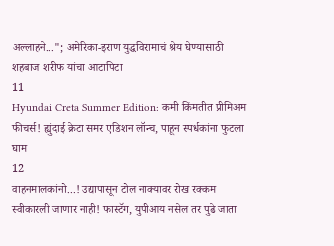अल्लाहने..."; अमेरिका-इराण युद्धविरामाचं श्रेय घेण्यासाठी शहबाज शरीफ यांचा आटापिटा
11
Hyundai Creta Summer Edition: कमी किंमतीत प्रीमिअम फीचर्स! ह्युंदाई क्रेटा समर एडिशन लॉन्च, पाहून स्पर्धकांना फुटला घाम
12
वाहनमालकांनो...! उद्यापासून टोल नाक्यावर रोख रक्कम स्वीकारली जाणार नाही! फास्टॅग, युपीआय नसेल तर पुढे जाता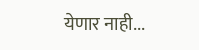येणार नाही...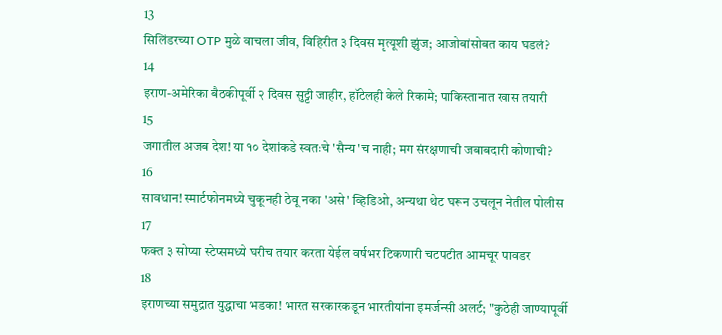13
सिलिंडरच्या OTP मुळे वाचला जीव, विहिरीत ३ दिवस मृत्यूशी झुंज; आजोबांसोबत काय घडलं?
14
इराण-अमेरिका बैठकीपूर्वी २ दिवस सुट्टी जाहीर, हॉटेलही केले रिकामे; पाकिस्तानात खास तयारी
15
जगातील अजब देश! या १० देशांकडे स्वतःचे 'सैन्य'च नाही; मग संरक्षणाची जबाबदारी कोणाची?
16
सावधान! स्मार्टफोनमध्ये चुकूनही ठेवू नका 'असे' व्हिडिओ, अन्यथा थेट घरून उचलून नेतील पोलीस
17
फक्त ३ सोप्या स्टेप्समध्ये घरीच तयार करता येईल वर्षभर टिकणारी चटपटीत आमचूर पावडर
18
इराणच्या समुद्रात युद्धाचा भडका! भारत सरकारकडून भारतीयांना इमर्जन्सी अलर्ट; "कुठेही जाण्यापूर्वी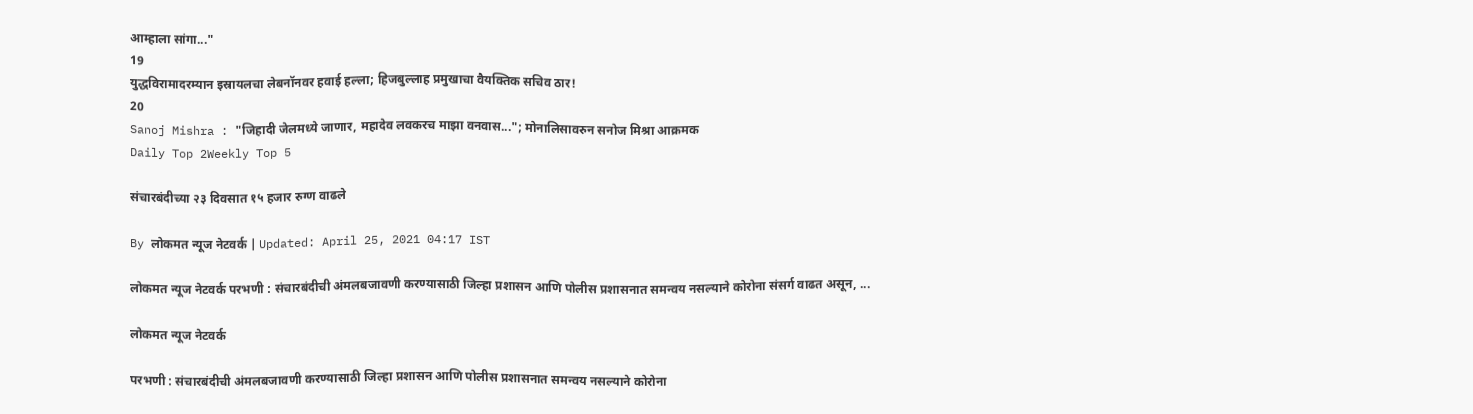आम्हाला सांगा..."
19
युद्धविरामादरम्यान इस्रायलचा लेबनॉनवर हवाई हल्ला; हिजबुल्लाह प्रमुखाचा वैयक्तिक सचिव ठार!
20
Sanoj Mishra : "जिहादी जेलमध्ये जाणार, महादेव लवकरच माझा वनवास..."; मोनालिसावरुन सनोज मिश्रा आक्रमक
Daily Top 2Weekly Top 5

संचारबंदीच्या २३ दिवसात १५ हजार रुग्ण वाढले

By लोकमत न्यूज नेटवर्क | Updated: April 25, 2021 04:17 IST

लोकमत न्यूज नेटवर्क परभणी : संचारबंदीची अंमलबजावणी करण्यासाठी जिल्हा प्रशासन आणि पोलीस प्रशासनात समन्वय नसल्याने कोरोना संसर्ग वाढत असून, ...

लोकमत न्यूज नेटवर्क

परभणी : संचारबंदीची अंमलबजावणी करण्यासाठी जिल्हा प्रशासन आणि पोलीस प्रशासनात समन्वय नसल्याने कोरोना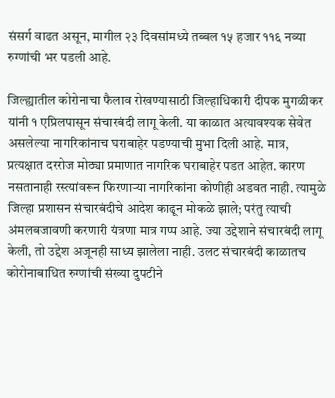संसर्ग वाढत असून, मागील २३ दिवसांमध्ये तब्बल १५ हजार ११६ नव्या रुग्णांची भर पडली आहे.

जिल्ह्यातील कोरोनाचा फैलाव रोखण्यासाठी जिल्हाधिकारी दीपक मुगळीकर यांनी १ एप्रिलपासून संचारबंदी लागू केली. या काळात अत्यावश्यक सेवेत असलेल्या नागरिकांनाच घराबाहेर पडण्याची मुभा दिली आहे. मात्र, प्रत्यक्षात दररोज मोठ्या प्रमाणात नागरिक घराबाहेर पडत आहेत. कारण नसतानाही रस्त्यांवरून फिरणार्‍या नागरिकांना कोणीही अडवत नाही. त्यामुळे जिल्हा प्रशासन संचारबंदीचे आदेश काढून मोकळे झाले; परंतु त्याची अंमलबजावणी करणारी यंत्रणा मात्र गप्प आहे. ज्या उद्देशाने संचारबंदी लागू केली, तो उद्देश अजूनही साध्य झालेला नाही. उलट संचारबंदी काळातच कोरोनाबाधित रुग्णांची संख्या दुपटीने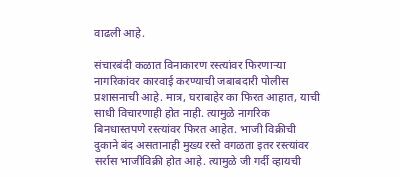वाढली आहे.

संचारबंदी कळात विनाकारण रस्त्यांवर फिरणाऱ्या नागरिकांवर कारवाई करण्याची जबाबदारी पोलीस प्रशासनाची आहे. मात्र, घराबाहेर का फिरत आहात, याची साधी विचारणाही होत नाही. त्यामुळे नागरिक बिनधास्तपणे रस्त्यांवर फिरत आहेत. भाजी विक्रीची दुकाने बंद असतानाही मुख्य रस्ते वगळता इतर रस्त्यांवर सर्रास भाजीविक्री होत आहे. त्यामुळे जी गर्दी व्हायची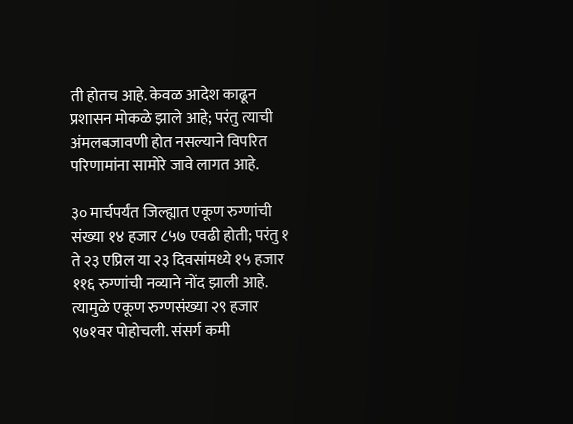ती होतच आहे. केवळ आदेश काढून प्रशासन मोकळे झाले आहे; परंतु त्याची अंमलबजावणी होत नसल्याने विपरित परिणामांना सामोरे जावे लागत आहे.

३० मार्चपर्यंत जिल्ह्यात एकूण रुग्णांची संख्या १४ हजार ८५७ एवढी होती; परंतु १ ते २३ एप्रिल या २३ दिवसांमध्ये १५ हजार ११६ रुग्णांची नव्याने नोंद झाली आहे. त्यामुळे एकूण रुग्णसंख्या २९ हजार ९७१वर पोहोचली. संसर्ग कमी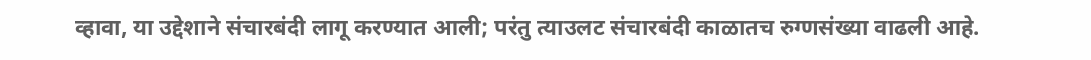व्हावा, या उद्देशाने संचारबंदी लागू करण्यात आली; परंतु त्याउलट संचारबंदी काळातच रुग्णसंख्या वाढली आहे.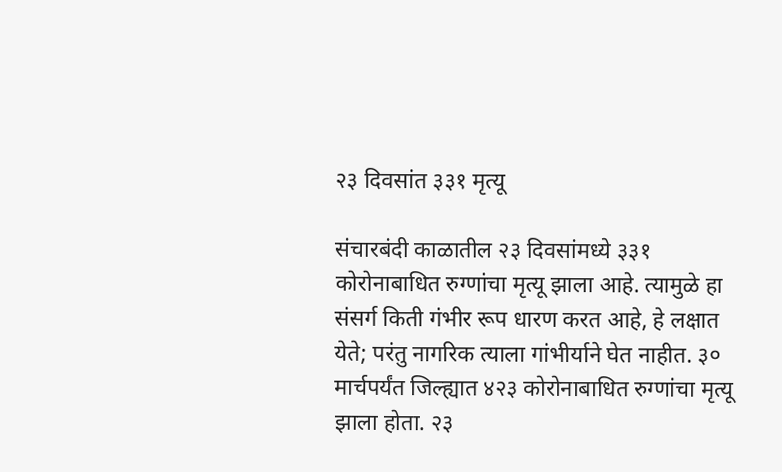२३ दिवसांत ३३१ मृत्यू

संचारबंदी काळातील २३ दिवसांमध्ये ३३१ कोरोनाबाधित रुग्णांचा मृत्यू झाला आहे. त्यामुळे हा संसर्ग किती गंभीर रूप धारण करत आहे, हे लक्षात येते; परंतु नागरिक त्याला गांभीर्याने घेत नाहीत. ३० मार्चपर्यंत जिल्ह्यात ४२३ कोरोनाबाधित रुग्णांचा मृत्यू झाला होता. २३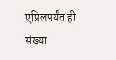एप्रिलपर्यंत ही संख्या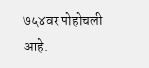७५४वर पोहोचली आहे.